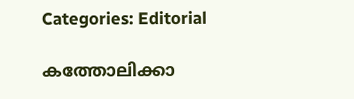Categories: Editorial

കത്തോലിക്കാ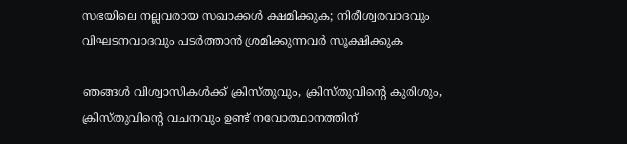സഭയിലെ നല്ലവരായ സഖാക്കൾ ക്ഷമിക്കുക; നിരീശ്വരവാദവും വിഘടനവാദവും പടർത്താൻ ശ്രമിക്കുന്നവർ സൂക്ഷിക്കുക

ഞങ്ങൾ വിശ്വാസികൾക്ക് ക്രിസ്തുവും, ക്രിസ്തുവിന്റെ കുരിശും, ക്രിസ്തുവിന്റെ വചനവും ഉണ്ട് നവോത്ഥാനത്തിന്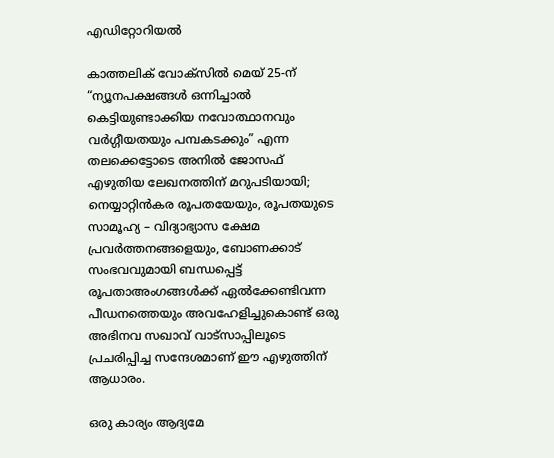എഡിറ്റോറിയൽ

കാത്തലിക് വോക്‌സിൽ മെയ് 25-ന് “ന്യൂനപക്ഷങ്ങള്‍ ഒന്നിച്ചാല്‍ കെട്ടിയുണ്ടാക്കിയ നവോത്ഥാനവും വര്‍ഗ്ഗീയതയും പമ്പകടക്കും” എന്ന തലക്കെട്ടോടെ അനിൽ ജോസഫ് എഴുതിയ ലേഖനത്തിന് മറുപടിയായി; നെയ്യാറ്റിൻകര രൂപതയേയും, രൂപതയുടെ സാമൂഹ്യ – വിദ്യാഭ്യാസ ക്ഷേമ പ്രവർത്തനങ്ങളെയും, ബോണക്കാട് സംഭവവുമായി ബന്ധപ്പെട്ട് രൂപതാഅംഗങ്ങൾക്ക് ഏൽക്കേണ്ടിവന്ന പീഡനത്തെയും അവഹേളിച്ചുകൊണ്ട് ഒരു അഭിനവ സഖാവ് വാട്സാപ്പിലൂടെ പ്രചരിപ്പിച്ച സന്ദേശമാണ് ഈ എഴുത്തിന് ആധാരം.

ഒരു കാര്യം ആദ്യമേ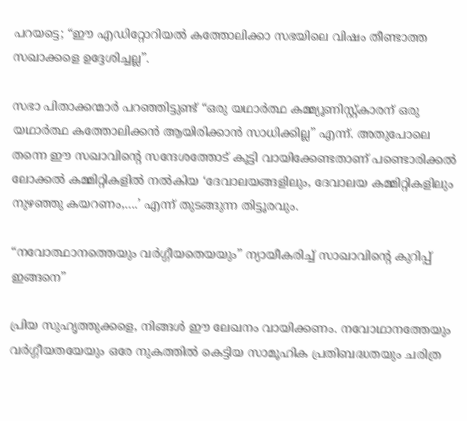പറയട്ടെ; “ഈ എഡിറ്റോറിയൽ കത്തോലിക്കാ സഭയിലെ വിഷം തീണ്ടാത്ത സഖാക്കളെ ഉദ്ദേശിച്ചല്ല”.

സഭാ പിതാക്കന്മാർ പറഞ്ഞിട്ടുണ്ട് “ഒരു യഥാർത്ഥ കമ്മ്യൂണിസ്റ്റ്കാരന് ഒരു യഥാർത്ഥ കത്തോലിക്കൻ ആയിരിക്കാൻ സാധിക്കില്ല” എന്ന്. അതുപോലെ തന്നെ ഈ സഖാവിന്റെ സന്ദേശത്തോട് കൂട്ടി വായിക്കേണ്ടതാണ് പണ്ടൊരിക്കൽ ലോക്കൽ കമ്മിറ്റികളിൽ നൽകിയ ‘ദേവാലയങ്ങളിലും, ദേവാലയ കമ്മിറ്റികളിലും നുഴഞ്ഞു കയറണം,….’ എന്ന് തുടങ്ങുന്ന തിട്ടൂരവും.

“നവോത്ഥാനത്തെയും വര്‍ഗ്ഗീയതെയയും” ന്യായീകരിച്ച് സാഖാവിന്‍റെ കുറിപ്പ് ഇങ്ങനെ”

പ്രിയ സുഹൃത്തുക്കളെ, നിങ്ങൾ ഈ ലേഖനം വായിക്കണം. നവോഥാനത്തേയും വർഗ്ഗീയതയേയും ഒരേ നുകത്തിൽ കെട്ടിയ സാമൂഹിക പ്രതിബദ്ധതയും ചരിത്ര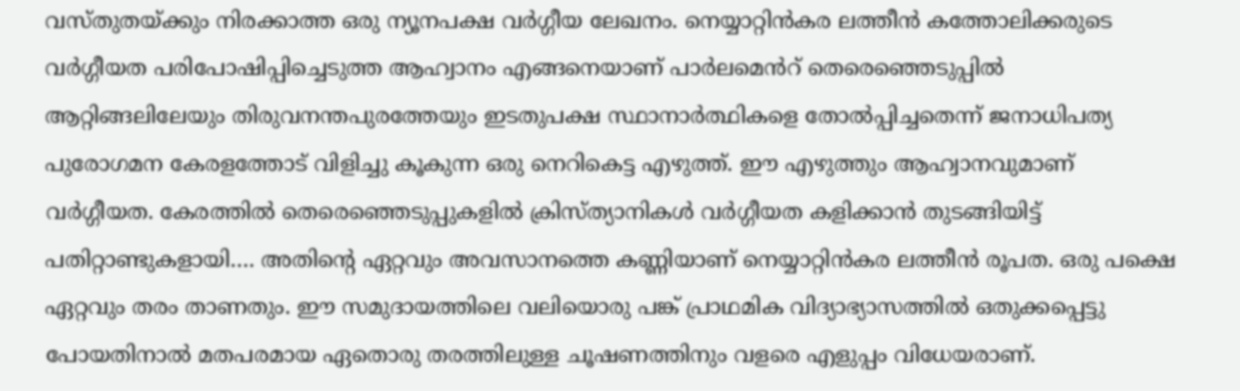വസ്തുതയ്ക്കും നിരക്കാത്ത ഒരു ന്യൂനപക്ഷ വർഗ്ഗീയ ലേഖനം. നെയ്യാറ്റിൻകര ലത്തീൻ കത്തോലിക്കരുടെ വർഗ്ഗീയത പരിപോഷിപ്പിച്ചെടുത്ത ആഹ്വാനം എങ്ങനെയാണ് പാർലമെൻറ് തെരെഞ്ഞെടുപ്പിൽ ആറ്റിങ്ങലിലേയും തിരുവനന്തപുരത്തേയും ഇടതുപക്ഷ സ്ഥാനാർത്ഥികളെ തോൽപ്പിച്ചതെന്ന് ജനാധിപത്യ പുരോഗമന കേരളത്തോട് വിളിച്ചു കൂകുന്ന ഒരു നെറികെട്ട എഴുത്ത്. ഈ എഴുത്തും ആഹ്വാനവുമാണ് വർഗ്ഗീയത. കേരത്തിൽ തെരെഞ്ഞെടുപ്പുകളിൽ ക്രിസ്ത്യാനികൾ വർഗ്ഗീയത കളിക്കാൻ തുടങ്ങിയിട്ട് പതിറ്റാണ്ടുകളായി…. അതിന്റെ ഏറ്റവും അവസാനത്തെ കണ്ണിയാണ് നെയ്യാറ്റിൻകര ലത്തീൻ രൂപത. ഒരു പക്ഷെ ഏറ്റവും തരം താണതും. ഈ സമുദായത്തിലെ വലിയൊരു പങ്ക് പ്രാഥമിക വിദ്യാഭ്യാസത്തിൽ ഒതുക്കപ്പെട്ടു പോയതിനാൽ മതപരമായ ഏതൊരു തരത്തിലുള്ള ചൂഷണത്തിനും വളരെ എളുപ്പം വിധേയരാണ്.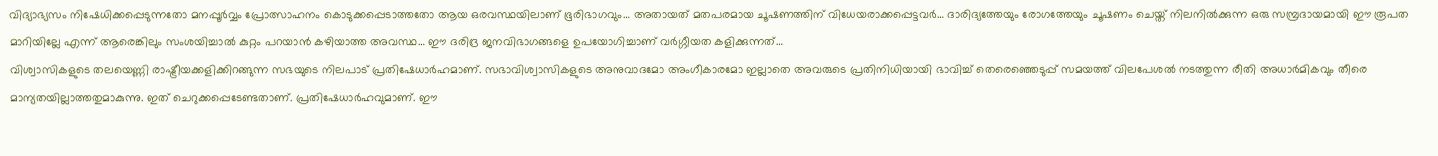വിദ്യാഭ്യസം നിഷേധിക്കപ്പെടുന്നതോ മനപ്പൂർവ്വം പ്രോത്സാഹനം കൊടുക്കപ്പെടാത്തതോ ആയ ഒരവസ്ഥയിലാണ് ഭൂരിഭാഗവും… അതായത് മതപരമായ ചൂഷണത്തിന് വിധേയരാക്കപ്പെട്ടവർ… ദാരിദ്യത്തേയും രോഗത്തേയും ചൂഷണം ചെയ്ത് നിലനിൽക്കുന്ന ഒരു സമ്പ്രദായമായി ഈ രൂപത മാറിയില്ലേ എന്ന് ആരെങ്കിലും സംശയിച്ചാൽ കുറ്റം പറയാൻ കഴിയാത്ത അവസ്ഥ… ഈ ദരിദ്ര ജനവിഭാഗങ്ങളെ ഉപയോഗിച്ചാണ് വർഗ്ഗീയത കളിക്കുന്നത്…
വിശ്വാസികളുടെ തലയെണ്ണി രാഷ്ട്രീയക്കളിക്കിറങ്ങുന്ന സഭയുടെ നിലപാട് പ്രതിഷേധാർഹമാണ്. സഭാവിശ്വാസികളുടെ അനുവാദമോ അംഗീകാരമോ ഇല്ലാതെ അവരുടെ പ്രതിനിധിയായി ഭാവിച്ച് തെരെഞ്ഞെടുപ്പ് സമയത്ത് വിലപേശൽ നടത്തുന്ന രീതി അധാർമികവും തീരെ മാന്യതയില്ലാത്തതുമാകുന്നു. ഇത് ചെറുക്കപ്പെടേണ്ടതാണ്. പ്രതിഷേധാർഹവുമാണ്. ഈ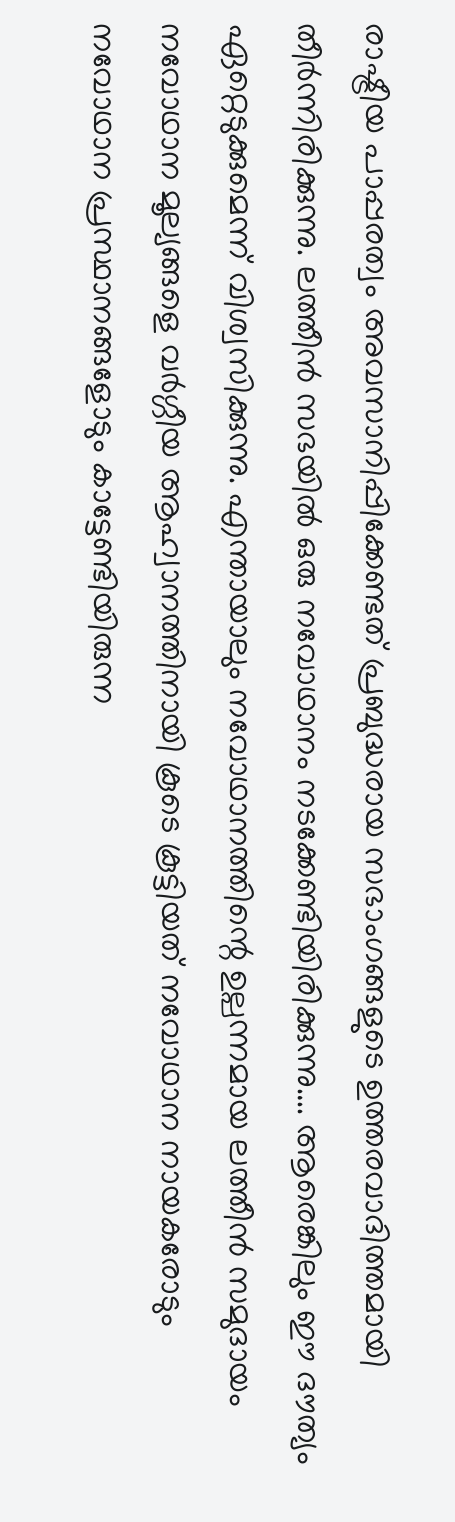രാഷ്ട്രീയ പാപ്പരത്വം അവസാനിപ്പിക്കേണ്ടത് പ്രബുദ്ധരായ സഭാംഗങ്ങളുടെ ഉത്തരവാദിത്തമായി തീർന്നിരിക്കുന്നു. ലത്തീൻ സഭയിൽ ഒരു നവോഥാനം നടക്കേണ്ടിയിരിക്കുന്നു…. ആരെങ്കിലും ഈ ദൗത്യം ഏറ്റെടുക്കുമെന്ന് വിശ്വസിക്കുന്നു. എന്തായാലും നവോഥാനത്തിന്റെ ഉല്പന്നമായ ലത്തീൻ സമുദായം നവോഥാന മൂല്യങ്ങളെ വർഗ്ഗീയ ആഹ്വാനത്തിനായി കൂടെ കൂട്ടിയത് നവോഥാന നായകരോടും നവോഥാന പ്രസ്ഥാനങ്ങളോടും കാട്ടേണ്ടിയിരുന്ന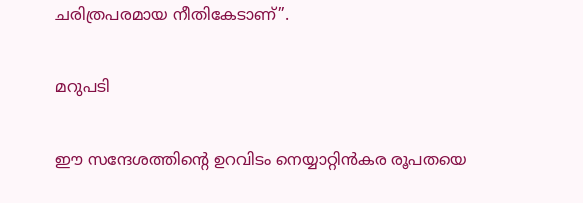ചരിത്രപരമായ നീതികേടാണ്”.

മറുപടി

ഈ സന്ദേശത്തിന്റെ ഉറവിടം നെയ്യാറ്റിൻകര രൂപതയെ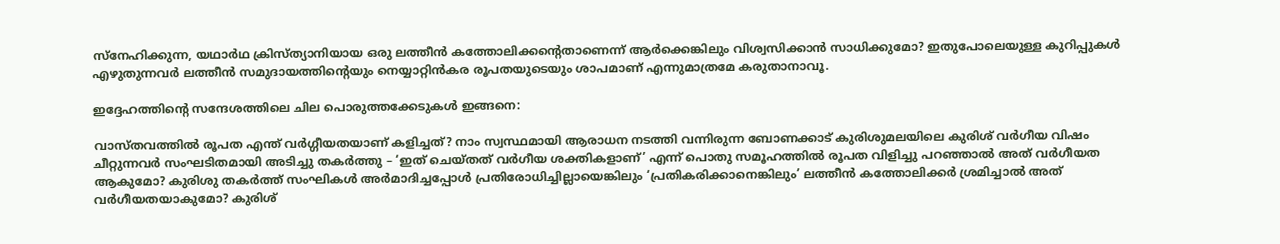സ്നേഹിക്കുന്ന, യഥാർഥ ക്രിസ്ത്യാനിയായ ഒരു ലത്തീൻ കത്തോലിക്കന്റെതാണെന്ന് ആർക്കെങ്കിലും വിശ്വസിക്കാൻ സാധിക്കുമോ? ഇതുപോലെയുള്ള കുറിപ്പുകൾ എഴുതുന്നവർ ലത്തീൻ സമുദായത്തിന്റെയും നെയ്യാറ്റിൻകര രൂപതയുടെയും ശാപമാണ് എന്നുമാത്രമേ കരുതാനാവൂ.

ഇദ്ദേഹത്തിന്റെ സന്ദേശത്തിലെ ചില പൊരുത്തക്കേടുകൾ ഇങ്ങനെ:

വാസ്തവത്തിൽ രൂപത എന്ത് വർഗ്ഗീയതയാണ് കളിച്ചത്? നാം സ്വസ്ഥമായി ആരാധന നടത്തി വന്നിരുന്ന ബോണക്കാട് കുരിശുമലയിലെ കുരിശ് വർഗീയ വിഷം ചീറ്റുന്നവർ സംഘടിതമായി അടിച്ചു തകർത്തു – ‘ഇത് ചെയ്തത് വർഗീയ ശക്തികളാണ്’ എന്ന് പൊതു സമൂഹത്തിൽ രൂപത വിളിച്ചു പറഞ്ഞാൽ അത് വർഗീയത ആകുമോ? കുരിശു തകർത്ത് സംഘികൾ അർമാദിച്ചപ്പോൾ പ്രതിരോധിച്ചില്ലായെങ്കിലും ‘പ്രതികരിക്കാനെങ്കിലും’ ലത്തീൻ കത്തോലിക്കർ ശ്രമിച്ചാൽ അത് വർഗീയതയാകുമോ? കുരിശ്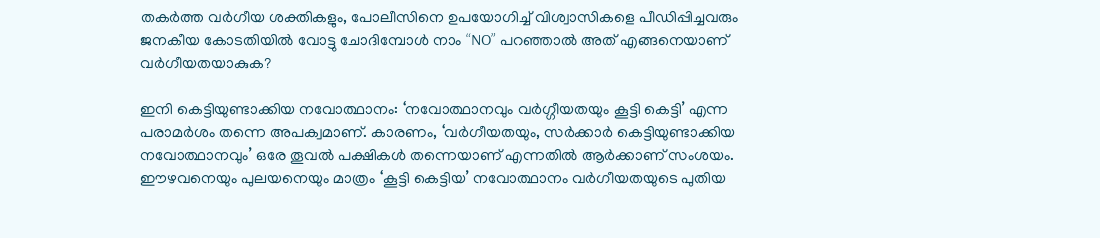തകർത്ത വർഗീയ ശക്തികളും, പോലീസിനെ ഉപയോഗിച്ച് വിശ്വാസികളെ പീഡിപ്പിച്ചവരും ജനകീയ കോടതിയിൽ വോട്ടു ചോദിമ്പോൾ നാം “NO” പറഞ്ഞാൽ അത് എങ്ങനെയാണ് വർഗീയതയാകുക?

ഇനി കെട്ടിയുണ്ടാക്കിയ നവോത്ഥാനം: ‘നവോത്ഥാനവും വർഗ്ഗീയതയും കൂട്ടി കെട്ടി’ എന്ന പരാമർശം തന്നെ അപക്വമാണ്. കാരണം, ‘വർഗീയതയും, സർക്കാർ കെട്ടിയുണ്ടാക്കിയ നവോത്ഥാനവും’ ഒരേ തൂവൽ പക്ഷികൾ തന്നെയാണ് എന്നതിൽ ആർക്കാണ് സംശയം. ഈഴവനെയും പുലയനെയും മാത്രം ‘കൂട്ടി കെട്ടിയ’ നവോത്ഥാനം വർഗീയതയുടെ പുതിയ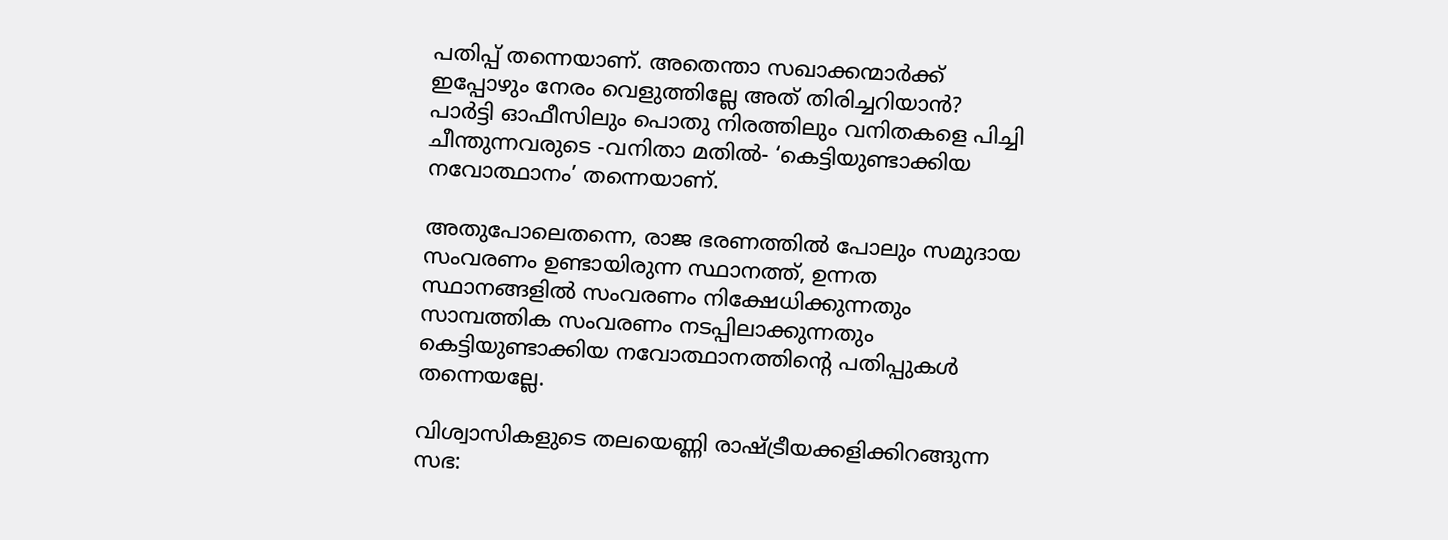പതിപ്പ് തന്നെയാണ്. അതെന്താ സഖാക്കന്മാർക്ക് ഇപ്പോഴും നേരം വെളുത്തില്ലേ അത് തിരിച്ചറിയാൻ? പാർട്ടി ഓഫീസിലും പൊതു നിരത്തിലും വനിതകളെ പിച്ചി ചീന്തുന്നവരുടെ -വനിതാ മതിൽ- ‘കെട്ടിയുണ്ടാക്കിയ നവോത്ഥാനം’ തന്നെയാണ്.

അതുപോലെതന്നെ, രാജ ഭരണത്തിൽ പോലും സമുദായ സംവരണം ഉണ്ടായിരുന്ന സ്ഥാനത്ത്, ഉന്നത സ്ഥാനങ്ങളിൽ സംവരണം നിക്ഷേധിക്കുന്നതും സാമ്പത്തിക സംവരണം നടപ്പിലാക്കുന്നതും കെട്ടിയുണ്ടാക്കിയ നവോത്ഥാനത്തിന്റെ പതിപ്പുകൾ തന്നെയല്ലേ.

വിശ്വാസികളുടെ തലയെണ്ണി രാഷ്ട്രീയക്കളിക്കിറങ്ങുന്ന സഭ: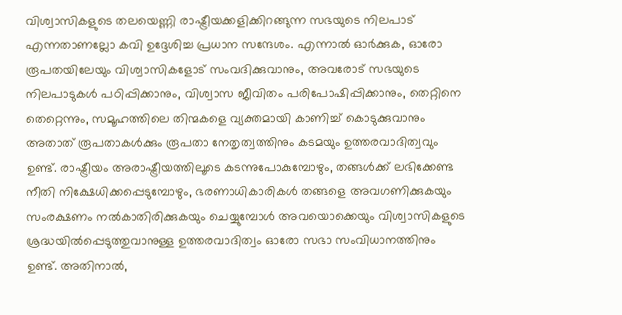വിശ്വാസികളുടെ തലയെണ്ണി രാഷ്ട്രീയക്കളിക്കിറങ്ങുന്ന സഭയുടെ നിലപാട് എന്നതാണല്ലോ കവി ഉദ്ദേശിച്ച പ്രധാന സന്ദേശം. എന്നാൽ ഓർക്കുക, ഓരോ രൂപതയിലേയും വിശ്വാസികളോട് സംവദിക്കുവാനും, അവരോട് സഭയുടെ നിലപാടുകൾ പഠിപ്പിക്കാനും, വിശ്വാസ ജീവിതം പരിപോഷിപ്പിക്കാനും, തെറ്റിനെ തെറ്റെന്നും, സമൂഹത്തിലെ തിന്മകളെ വ്യക്തമായി കാണിച്ച് കൊടുക്കുവാനും അതാത് രൂപതാകൾക്കും രൂപതാ നേതൃത്വത്തിനും കടമയും ഉത്തരവാദിത്വവും ഉണ്ട്. രാഷ്ട്രീയം അരാഷ്ട്രീയത്തിലൂടെ കടന്നുപോകുമ്പോഴും, തങ്ങൾക്ക് ലഭിക്കേണ്ട നീതി നിക്ഷേധിക്കപ്പെടുമ്പോഴും, ഭരണാധികാരികൾ തങ്ങളെ അവഗണിക്കുകയും സംരക്ഷണം നൽകാതിരിക്കുകയും ചെയ്യുമ്പോൾ അവയൊക്കെയും വിശ്വാസികളുടെ ശ്രദ്ധയിൽപ്പെടുത്തുവാനുള്ള ഉത്തരവാദിത്വം ഓരോ സഭാ സംവിധാനത്തിനും ഉണ്ട്. അതിനാൽ,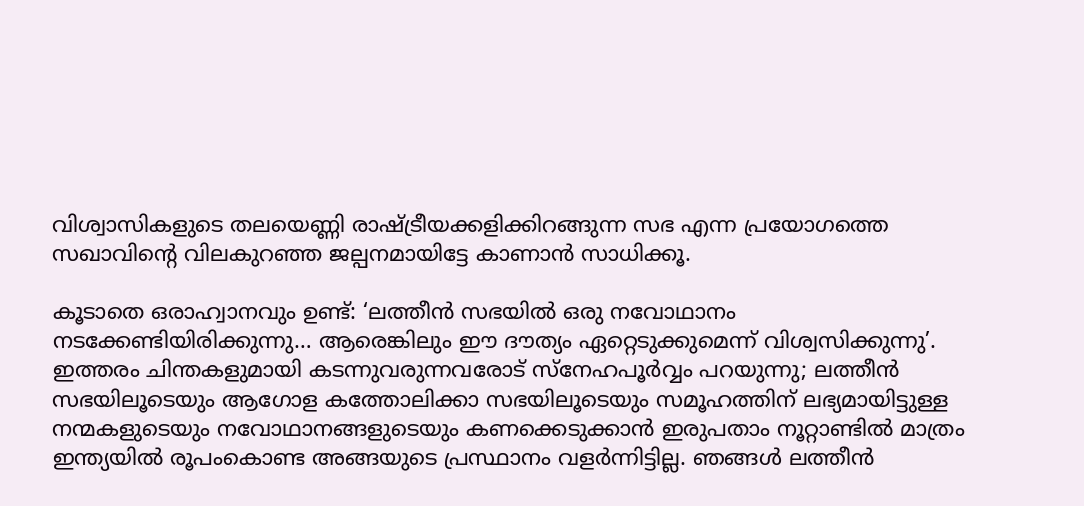വിശ്വാസികളുടെ തലയെണ്ണി രാഷ്ട്രീയക്കളിക്കിറങ്ങുന്ന സഭ എന്ന പ്രയോഗത്തെ സഖാവിന്റെ വിലകുറഞ്ഞ ജല്പനമായിട്ടേ കാണാൻ സാധിക്കൂ.

കൂടാതെ ഒരാഹ്വാനവും ഉണ്ട്: ‘ലത്തീൻ സഭയിൽ ഒരു നവോഥാനം നടക്കേണ്ടിയിരിക്കുന്നു… ആരെങ്കിലും ഈ ദൗത്യം ഏറ്റെടുക്കുമെന്ന് വിശ്വസിക്കുന്നു’. ഇത്തരം ചിന്തകളുമായി കടന്നുവരുന്നവരോട് സ്നേഹപൂർവ്വം പറയുന്നു; ലത്തീൻ സഭയിലൂടെയും ആഗോള കത്തോലിക്കാ സഭയിലൂടെയും സമൂഹത്തിന് ലഭ്യമായിട്ടുള്ള നന്മകളുടെയും നവോഥാനങ്ങളുടെയും കണക്കെടുക്കാൻ ഇരുപതാം നൂറ്റാണ്ടിൽ മാത്രം ഇന്ത്യയിൽ രൂപംകൊണ്ട അങ്ങയുടെ പ്രസ്ഥാനം വളർന്നിട്ടില്ല. ഞങ്ങൾ ലത്തീൻ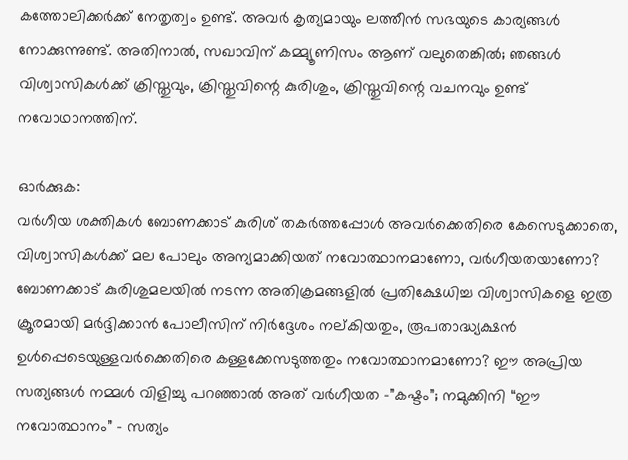കത്തോലിക്കർക്ക് നേതൃത്വം ഉണ്ട്. അവർ കൃത്യമായും ലത്തീൻ സഭയുടെ കാര്യങ്ങൾ നോക്കുന്നുണ്ട്. അതിനാൽ, സഖാവിന് കമ്മ്യൂണിസം ആണ് വലുതെങ്കിൽ; ഞങ്ങൾ വിശ്വാസികൾക്ക് ക്രിസ്തുവും, ക്രിസ്തുവിന്റെ കുരിശും, ക്രിസ്തുവിന്റെ വചനവും ഉണ്ട് നവോഥാനത്തിന്.

ഓർക്കുക:
വർഗീയ ശക്തികൾ ബോണക്കാട് കുരിശ് തകർത്തപ്പോൾ അവർക്കെതിരെ കേസെടുക്കാതെ, വിശ്വാസികൾക്ക് മല പോലും അന്യമാക്കിയത് നവോത്ഥാനമാണോ, വർഗീയതയാണോ? ബോണക്കാട് കുരിശുമലയിൽ നടന്ന അതിക്രമങ്ങളിൽ പ്രതിക്ഷേധിച്ച വിശ്വാസികളെ ഇത്ര ക്രൂരമായി മർദ്ദിക്കാൻ പോലീസിന് നിർദ്ദേശം നല്കിയതും, രൂപതാദ്ധ്യക്ഷൻ ഉൾപ്പെടെയുള്ളവർക്കെതിരെ കള്ളക്കേസടുത്തതും നവോത്ഥാനമാണോ? ഈ അപ്രിയ സത്യങ്ങൾ നമ്മൾ വിളിച്ചു പറഞ്ഞാൽ അത് വർഗീയത -”കഷ്ടം”; നമുക്കിനി “ഈ നവോത്ഥാനം” – സത്യം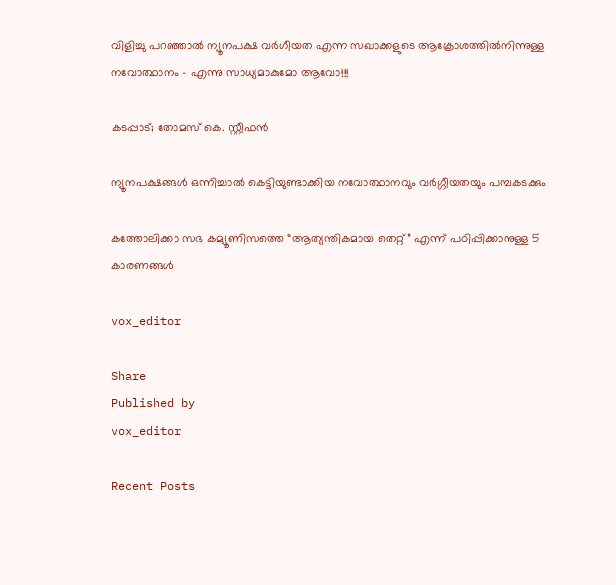വിളിച്ചു പറഞ്ഞാൽ ന്യൂനപക്ഷ വർഗീയത എന്ന സഖാക്കളുടെ ആക്രോശത്തിൽനിന്നുള്ള നവോത്ഥാനം – എന്നു സാധ്യമാകുമോ ആവോ!!!

കടപ്പാട്; തോമസ് കെ. സ്റ്റീഫന്‍

ന്യൂനപക്ഷങ്ങള്‍ ഒന്നിച്ചാല്‍ കെട്ടിയുണ്ടാക്കിയ നവോത്ഥാനവും വര്‍ഗ്ഗീയതയും പമ്പകടക്കും

കത്തോലിക്കാ സഭ കമ്യൂണിസത്തെ “ആത്യന്തികമായ തെറ്റ്” എന്ന് പഠിപ്പിക്കാനുള്ള 5 കാരണങ്ങൾ

vox_editor

Share
Published by
vox_editor

Recent Posts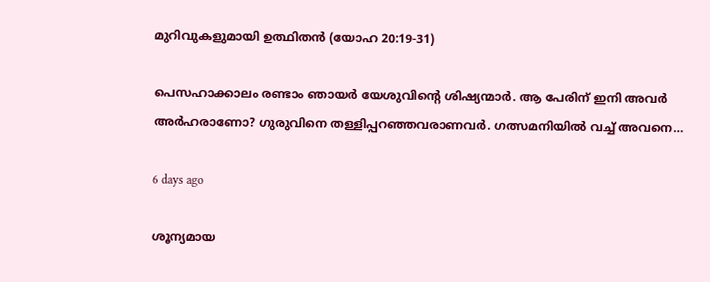മുറിവുകളുമായി ഉത്ഥിതൻ (യോഹ 20:19-31)

പെസഹാക്കാലം രണ്ടാം ഞായർ യേശുവിന്റെ ശിഷ്യന്മാർ. ആ പേരിന് ഇനി അവർ അർഹരാണോ? ഗുരുവിനെ തള്ളിപ്പറഞ്ഞവരാണവർ. ഗത്സമനിയിൽ വച്ച് അവനെ…

6 days ago

ശൂന്യമായ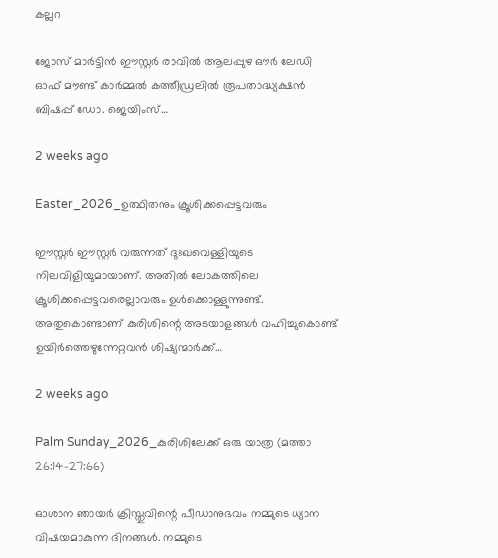കല്ലറ

ജോസ് മാർട്ടിൻ ഈസ്റ്റർ രാവിൽ ആലപ്പുഴ ഔർ ലേഡി ഓഫ്‌ മൗണ്ട് കാർമ്മൽ കത്തീഡ്രലിൽ രൂപതാദ്ധ്യക്ഷൻ ബിഷപ്പ് ഡോ. ജെയിംസ്…

2 weeks ago

Easter_2026_ഉത്ഥിതനും ക്രൂശിക്കപ്പെട്ടവരും

ഈസ്റ്റർ ഈസ്റ്റർ വരുന്നത് ദുഃഖവെള്ളിയുടെ നിലവിളിയുമായാണ്. അതിൽ ലോകത്തിലെ ക്രൂശിക്കപ്പെട്ടവരെല്ലാവരും ഉൾക്കൊള്ളുന്നുണ്ട്. അതുകൊണ്ടാണ് കുരിശിന്റെ അടയാളങ്ങൾ വഹിച്ചുകൊണ്ട് ഉയിർത്തെഴുന്നേറ്റവൻ ശിഷ്യന്മാർക്ക്…

2 weeks ago

Palm Sunday_2026_കുരിശിലേക്ക് ഒരു യാത്ര (മത്താ 26:14-27:66)

ഓശാന ഞായർ ക്രിസ്തുവിന്റെ പീഡാനുഭവം നമ്മുടെ ധ്യാന വിഷയമാകുന്ന ദിനങ്ങൾ. നമ്മുടെ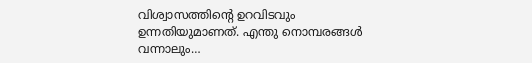വിശ്വാസത്തിന്റെ ഉറവിടവും ഉന്നതിയുമാണത്. എന്തു നൊമ്പരങ്ങൾ വന്നാലും…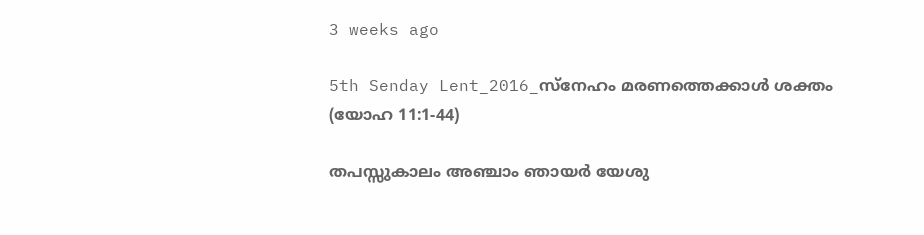3 weeks ago

5th Senday Lent_2016_സ്നേഹം മരണത്തെക്കാൾ ശക്തം (യോഹ 11:1-44)

തപസ്സുകാലം അഞ്ചാം ഞായർ യേശു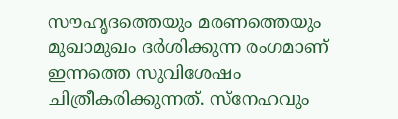സൗഹൃദത്തെയും മരണത്തെയും മുഖാമുഖം ദർശിക്കുന്ന രംഗമാണ് ഇന്നത്തെ സുവിശേഷം ചിത്രീകരിക്കുന്നത്. സ്നേഹവും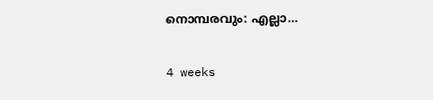നൊമ്പരവും: എല്ലാ…

4 weeks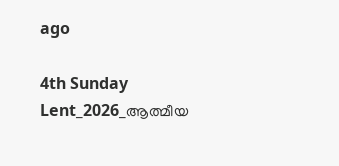ago

4th Sunday Lent_2026_ആത്മീയ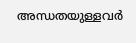അന്ധതയുള്ളവർ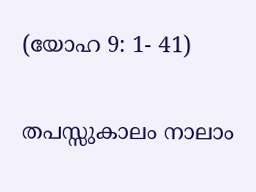(യോഹ 9: 1- 41)

തപസ്സുകാലം നാലാം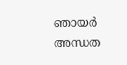ഞായർ അന്ധത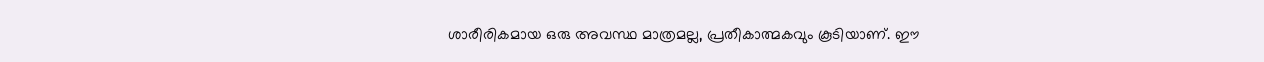ശാരീരികമായ ഒരു അവസ്ഥ മാത്രമല്ല, പ്രതീകാത്മകവും കൂടിയാണ്. ഈ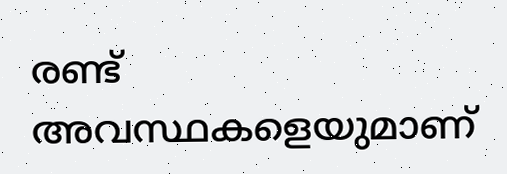രണ്ട് അവസ്ഥകളെയുമാണ്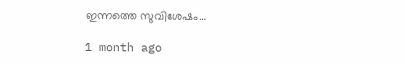ഇന്നത്തെ സുവിശേഷം…

1 month ago